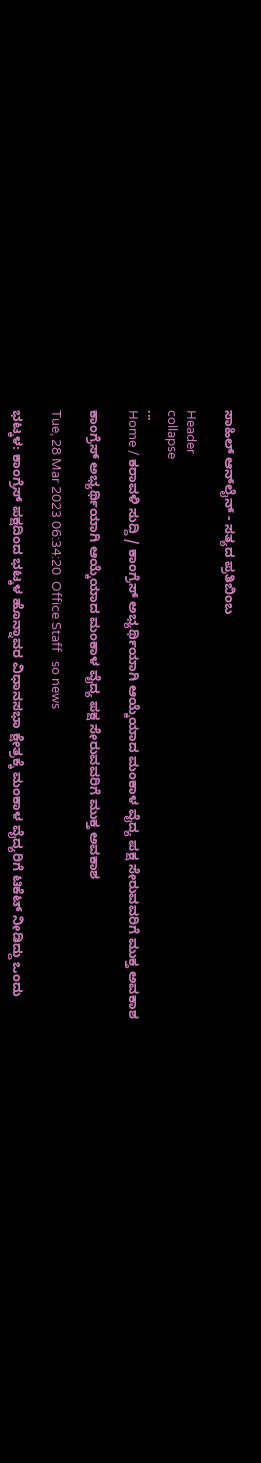ಸಾಹಿಲ್ ಆನ್‌ಲೈನ್ - ಸತ್ಯದ ಪ್ರತಿಬಿಂಬ

Header
collapse
...
Home / ಕರಾವಳಿ ಸುದ್ದಿ / ಕಾಂಗ್ರೆಸ್ ಅಭ್ಯರ್ಥಿಯಾಗಿ ಆಯ್ಕೆಯಾದ ಮಂಕಾಳ ವೈದ್ಯ ಪಕ್ಷ ಸೇರುವವರಿಗೆ ಮುಕ್ತ ಅವಕಾಶ

ಕಾಂಗ್ರೆಸ್ ಅಭ್ಯರ್ಥಿಯಾಗಿ ಆಯ್ಕೆಯಾದ ಮಂಕಾಳ ವೈದ್ಯ ಪಕ್ಷ ಸೇರುವವರಿಗೆ ಮುಕ್ತ ಅವಕಾಶ

Tue, 28 Mar 2023 06:34:20  Office Staff   so news

ಭಟ್ಕಳ: ಕಾಂಗ್ರೆಸ್ ಪಕ್ಷದಿಂದ ಭಟ್ಕಳ ಹೊನ್ನಾವರ ವಿಧಾನಸಭಾ ಕ್ಷೇತ್ರಕ್ಕೆ ಮಂಕಾಳ ವೈದ್ಯರಿಗೆ ಟಿಕೆಟ್ ನೀಡಿದ್ದು ಒಂದು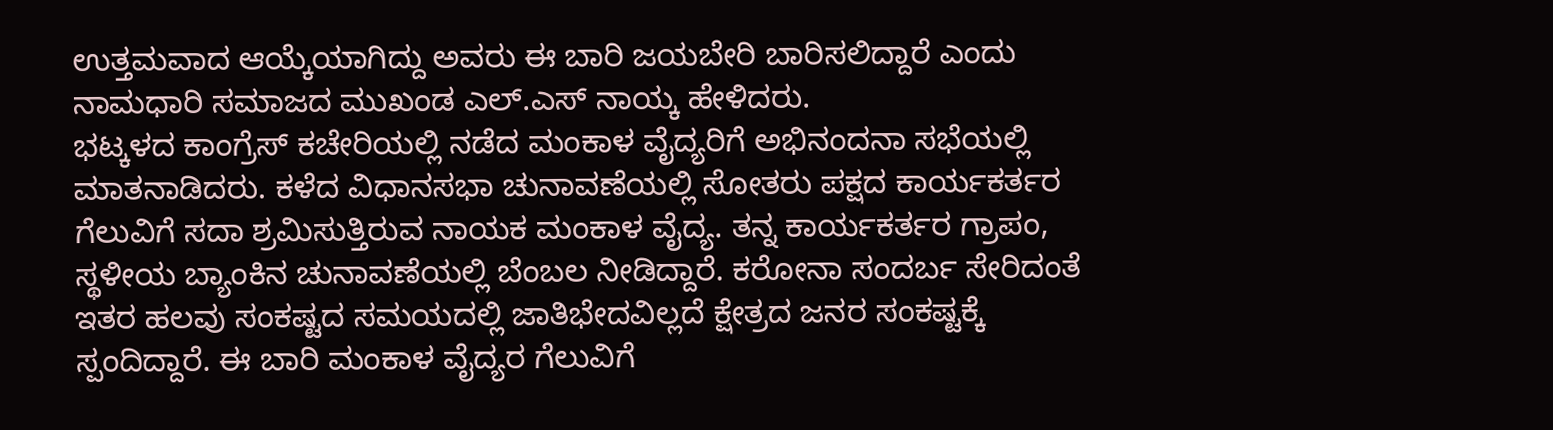ಉತ್ತಮವಾದ ಆಯ್ಕೆಯಾಗಿದ್ದು ಅವರು ಈ ಬಾರಿ ಜಯಬೇರಿ ಬಾರಿಸಲಿದ್ದಾರೆ ಎಂದು ನಾಮಧಾರಿ ಸಮಾಜದ ಮುಖಂಡ ಎಲ್.ಎಸ್ ನಾಯ್ಕ ಹೇಳಿದರು.
ಭಟ್ಕಳದ ಕಾಂಗ್ರೆಸ್ ಕಚೇರಿಯಲ್ಲಿ ನಡೆದ ಮಂಕಾಳ ವೈದ್ಯರಿಗೆ ಅಭಿನಂದನಾ ಸಭೆಯಲ್ಲಿ ಮಾತನಾಡಿದರು. ಕಳೆದ ವಿಧಾನಸಭಾ ಚುನಾವಣೆಯಲ್ಲಿ ಸೋತರು ಪಕ್ಷದ ಕಾರ್ಯಕರ್ತರ ಗೆಲುವಿಗೆ ಸದಾ ಶ್ರಮಿಸುತ್ತಿರುವ ನಾಯಕ ಮಂಕಾಳ ವೈದ್ಯ. ತನ್ನ ಕಾರ್ಯಕರ್ತರ ಗ್ರಾಪಂ, ಸ್ಥಳೀಯ ಬ್ಯಾಂಕಿನ ಚುನಾವಣೆಯಲ್ಲಿ ಬೆಂಬಲ ನೀಡಿದ್ದಾರೆ. ಕರೋನಾ ಸಂದರ್ಬ ಸೇರಿದಂತೆ ಇತರ ಹಲವು ಸಂಕಷ್ಟದ ಸಮಯದಲ್ಲಿ ಜಾತಿಭೇದವಿಲ್ಲದೆ ಕ್ಷೇತ್ರದ ಜನರ ಸಂಕಷ್ಟಕ್ಕೆ ಸ್ಪಂದಿದ್ದಾರೆ. ಈ ಬಾರಿ ಮಂಕಾಳ ವೈದ್ಯರ ಗೆಲುವಿಗೆ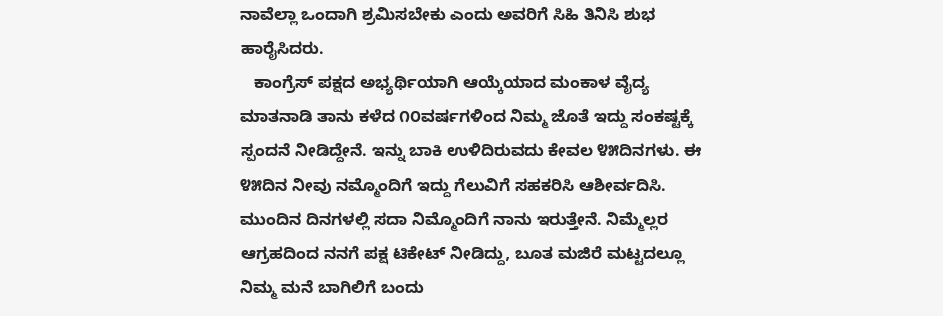ನಾವೆಲ್ಲಾ ಒಂದಾಗಿ ಶ್ರಮಿಸಬೇಕು ಎಂದು ಅವರಿಗೆ ಸಿಹಿ ತಿನಿಸಿ ಶುಭ ಹಾರೈಸಿದರು.
   ಕಾಂಗ್ರೆಸ್ ಪಕ್ಷದ ಅಭ್ಯರ್ಥಿಯಾಗಿ ಆಯ್ಕೆಯಾದ ಮಂಕಾಳ ವೈದ್ಯ ಮಾತನಾಡಿ ತಾನು ಕಳೆದ ೧೦ವರ್ಷಗಳಿಂದ ನಿಮ್ಮ ಜೊತೆ ಇದ್ದು ಸಂಕಷ್ಟಕ್ಕೆ ಸ್ಪಂದನೆ ನೀಡಿದ್ದೇನೆ. ಇನ್ನು ಬಾಕಿ ಉಳಿದಿರುವದು ಕೇವಲ ೪೫ದಿನಗಳು. ಈ ೪೫ದಿನ ನೀವು ನಮ್ಮೊಂದಿಗೆ ಇದ್ದು ಗೆಲುವಿಗೆ ಸಹಕರಿಸಿ ಆಶೀರ್ವದಿಸಿ. ಮುಂದಿನ ದಿನಗಳಲ್ಲಿ ಸದಾ ನಿಮ್ಮೊಂದಿಗೆ ನಾನು ಇರುತ್ತೇನೆ. ನಿಮ್ಮೆಲ್ಲರ ಆಗ್ರಹದಿಂದ ನನಗೆ ಪಕ್ಷ ಟಿಕೇಟ್ ನೀಡಿದ್ದು, ಬೂತ ಮಜಿರೆ ಮಟ್ಟದಲ್ಲೂ ನಿಮ್ಮ ಮನೆ ಬಾಗಿಲಿಗೆ ಬಂದು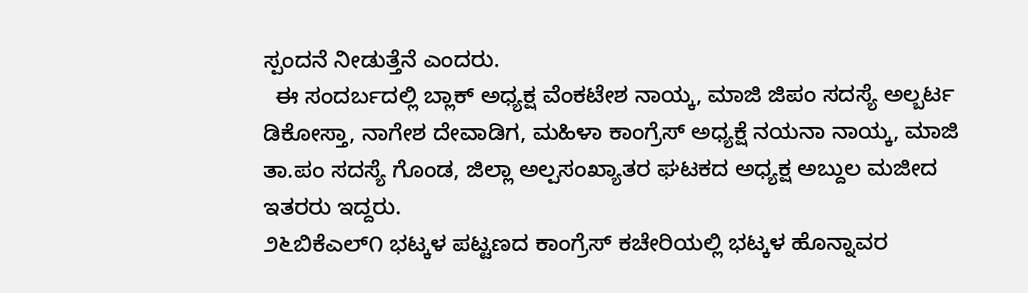ಸ್ಪಂದನೆ ನೀಡುತ್ತೆನೆ ಎಂದರು.
  ಈ ಸಂದರ್ಬದಲ್ಲಿ ಬ್ಲಾಕ್ ಅಧ್ಯಕ್ಷ ವೆಂಕಟೇಶ ನಾಯ್ಕ, ಮಾಜಿ ಜಿಪಂ ಸದಸ್ಯೆ ಅಲ್ಬರ್ಟ ಡಿಕೋಸ್ತಾ, ನಾಗೇಶ ದೇವಾಡಿಗ, ಮಹಿಳಾ ಕಾಂಗ್ರೆಸ್ ಅಧ್ಯಕ್ಷೆ ನಯನಾ ನಾಯ್ಕ, ಮಾಜಿ ತಾ.ಪಂ ಸದಸ್ಯೆ ಗೊಂಡ, ಜಿಲ್ಲಾ ಅಲ್ಪಸಂಖ್ಯಾತರ ಘಟಕದ ಅಧ್ಯಕ್ಷ ಅಬ್ದುಲ ಮಜೀದ ಇತರರು ಇದ್ದರು.
೨೬ಬಿಕೆಎಲ್೧ ಭಟ್ಕಳ ಪಟ್ಟಣದ ಕಾಂಗ್ರೆಸ್ ಕಚೇರಿಯಲ್ಲಿ ಭಟ್ಕಳ ಹೊನ್ನಾವರ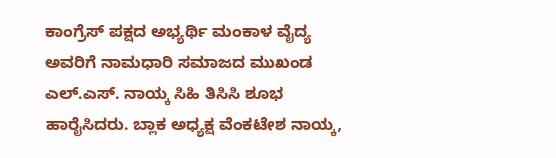ಕಾಂಗ್ರೆಸ್ ಪಕ್ಷದ ಅಭ್ಯರ್ಥಿ ಮಂಕಾಳ ವೈದ್ಯ ಅವರಿಗೆ ನಾಮಧಾರಿ ಸಮಾಜದ ಮುಖಂಡ ಎಲ್.ಎಸ್. ನಾಯ್ಕ ಸಿಹಿ ತಿಸಿಸಿ ಶೂಭ ಹಾರೈಸಿದರು. ಬ್ಲಾಕ ಅಧ್ಯಕ್ಷ ವೆಂಕಟೇಶ ನಾಯ್ಕ,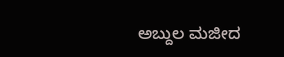ಅಬ್ದುಲ ಮಜೀದ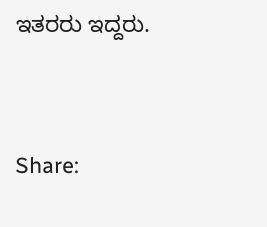ಇತರರು ಇದ್ದರು.




Share: